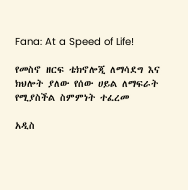Fana: At a Speed of Life!

የመስኖ ዘርፍ ቴክኖሎጂ ለማሳደግ እና ክህሎት ያለው የሰው ሀይል ለማፍራት የሚያስችል ስምምነት ተፈረመ

አዲስ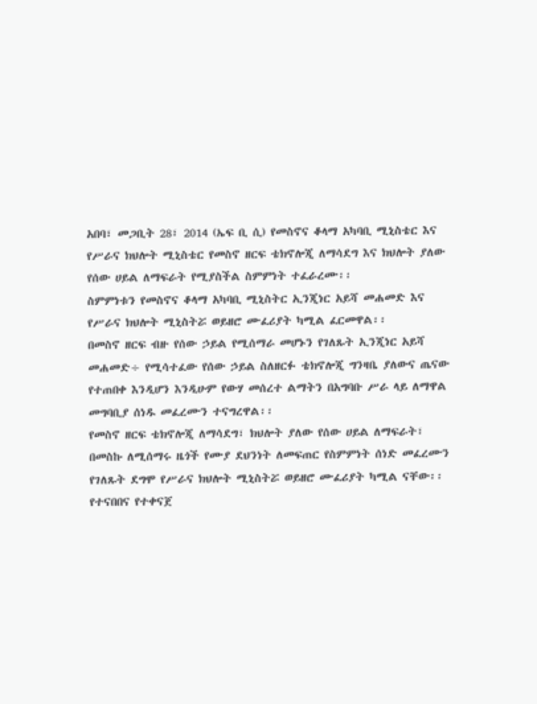አበባ፣ መጋቢት 28፣ 2014 (ኤፍ ቢ ሲ) የመስኖና ቆላማ አካባቢ ሚኒስቴር እና የሥራና ክህሎት ሚኒስቴር የመስኖ ዘርፍ ቴክኖሎጂ ለማሳደግ እና ክህሎት ያለው የሰው ሀይል ለማፍራት የሚያስችል ስምምነት ተፈራረሙ፡፡
ስምምነቱን የመስኖና ቆላማ አካባቢ ሚኒስትር ኢንጂነር አይሻ መሐመድ እና የሥራና ክህሎት ሚኒስትሯ ወይዘሮ ሙፈሪያት ካሚል ፈርመዋል፡፡
በመስኖ ዘርፍ ብዙ የሰው ኃይል የሚሰማራ መሆኑን የገለጹት ኢንጂነር አይሻ መሐመድ÷ የሚሳተፈው የሰው ኃይል ስለዘርፉ ቴክኖሎጂ ግንዛቤ ያለውና ጤናው የተጠበቀ እንዲሆን እንዲሁም የውሃ መሰረተ ልማትን በአግባቡ ሥራ ላይ ለማዋል መግባቢያ ሰነዱ መፈረሙን ተናግረዋል፡፡
የመስኖ ዘርፍ ቴክኖሎጂ ለማሳደግ፣ ክህሎት ያለው የሰው ሀይል ለማፍራት፣ በመስኩ ለሚሰማሩ ዜጎች የሙያ ደህንነት ለመፍጠር የስምምነት ሰነድ መፈረሙን የገለጹት ደግሞ የሥራና ክህሎት ሚኒስትሯ ወይዘሮ ሙፈሪያት ካሚል ናቸው፡፡
የተናበበና የተቀናጀ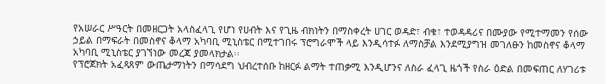የአሠራር ሥዓርት በመዘርጋት አላስፈላጊ የሆነ የሀብት እና የጊዜ ብክነትን በማስቀረት ሀገር ወዳድ፣ ብቁ፣ ተወዳዳሪና በሙያው የሚተማመን የሰው ኃይል በማፍራት በመስኖና ቆላማ አካባቢ ሚኒስቴር በሚተገበሩ ፕሮግራሞች ላይ እንዲሳተፉ ለማስቻል እንደሚያግዝ መገለፁን ከመስኖና ቆላማ አካባቢ ሚኒስቴር ያገኘነው መረጃ ያመላክታል፡፡
የፕሮጀክት አፈጻጸም ውጤታማነትን በማሳደግ ህብረተሰቡ ከዘርፉ ልማት ተጠቃሚ እንዲሆንና ለስራ ፈላጊ ዜጎች የስራ ዕድል በመፍጠር ለሃገሪቱ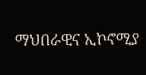ማህበራዊና ኢኮኖሚያ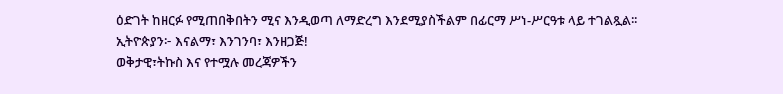ዕድገት ከዘርፉ የሚጠበቅበትን ሚና እንዲወጣ ለማድረግ እንደሚያስችልም በፊርማ ሥነ-ሥርዓቱ ላይ ተገልጿል፡፡
ኢትዮጵያን፦ እናልማ፣ እንገንባ፣ እንዘጋጅ!
ወቅታዊ፣ትኩስ እና የተሟሉ መረጃዎችን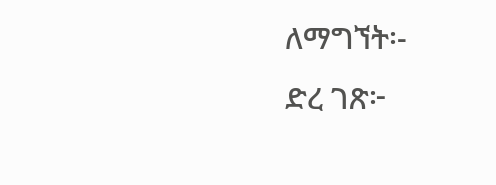ለማግኘት፡-
ድረ ገጽ፦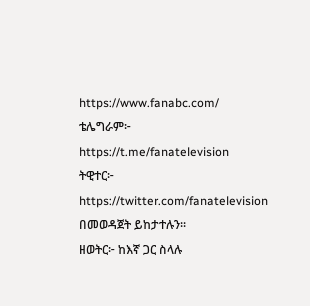https://www.fanabc.com/
ቴሌግራም፦ https://t.me/fanatelevision
ትዊተር፦ https://twitter.com/fanatelevision በመወዳጀት ይከታተሉን፡፡
ዘወትር፦ ከእኛ ጋር ስላሉ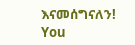እናመሰግናለን!
You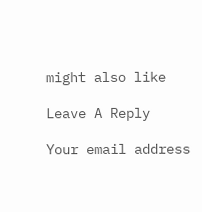might also like

Leave A Reply

Your email address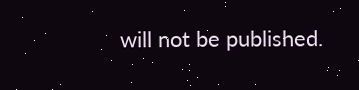will not be published.